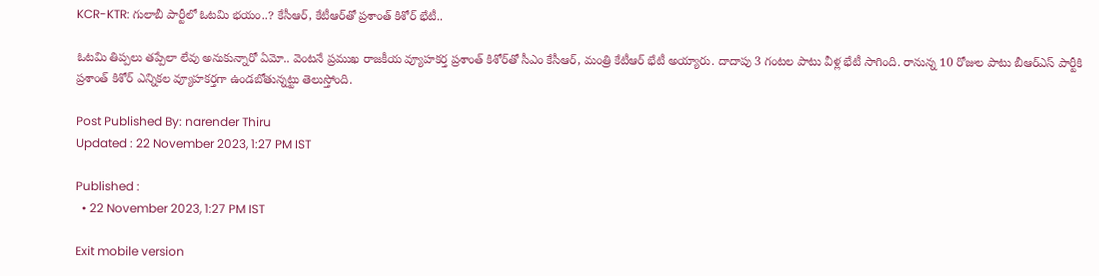KCR-KTR: గులాబీ పార్టీలో ఓటమి భయం..? కేసీఆర్, కేటీఆర్‌తో ప్రశాంత్‌ కిశోర్‌ భేటీ..

ఓటమి తిప్పలు తప్పేలా లేవు అనుకున్నారో ఏమో.. వెంటనే ప్రముఖ రాజకీయ వ్యూహకర్త ప్రశాంత్‌ కిశోర్‌తో సీఎం కేసీఆర్‌, మంత్రి కేటీఆర్‌ భేటీ అయ్యారు. దాదాపు 3 గంటల పాటు వీళ్ల భేటీ సాగింది. రానున్న 10 రోజుల పాటు బీఆర్‌ఎస్‌ పార్టీకి ప్రశాంత్‌ కిశోర్‌ ఎన్నికల వ్యూహకర్తగా ఉండబోతున్నట్టు తెలుస్తోంది.

Post Published By: narender Thiru
Updated : 22 November 2023, 1:27 PM IST

Published :
  • 22 November 2023, 1:27 PM IST

Exit mobile version